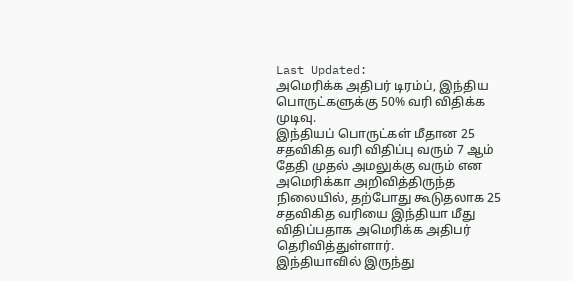Last Updated:
அமெரிக்க அதிபர் டிரம்ப், இந்திய பொருட்களுக்கு 50% வரி விதிக்க முடிவு.
இந்தியப் பொருட்கள் மீதான 25 சதவிகித வரி விதிப்பு வரும் 7 ஆம் தேதி முதல் அமலுக்கு வரும் என அமெரிக்கா அறிவித்திருந்த நிலையில், தற்போது கூடுதலாக 25 சதவிகித வரியை இந்தியா மீது விதிப்பதாக அமெரிக்க அதிபர் தெரிவித்துள்ளார்.
இந்தியாவில் இருந்து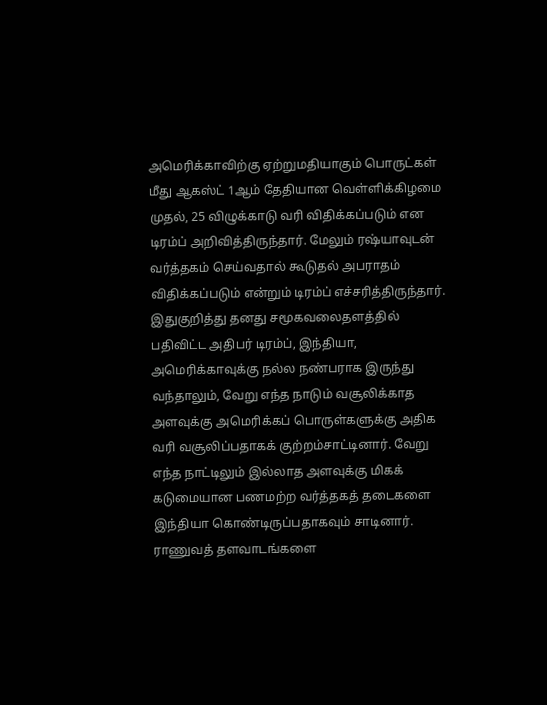அமெரிக்காவிற்கு ஏற்றுமதியாகும் பொருட்கள் மீது ஆகஸ்ட் 1ஆம் தேதியான வெள்ளிக்கிழமை முதல், 25 விழுக்காடு வரி விதிக்கப்படும் என டிரம்ப் அறிவித்திருந்தார். மேலும் ரஷ்யாவுடன் வர்த்தகம் செய்வதால் கூடுதல் அபராதம் விதிக்கப்படும் என்றும் டிரம்ப் எச்சரித்திருந்தார்.
இதுகுறித்து தனது சமூகவலைதளத்தில் பதிவிட்ட அதிபர் டிரம்ப், இந்தியா, அமெரிக்காவுக்கு நல்ல நண்பராக இருந்து வந்தாலும், வேறு எந்த நாடும் வசூலிக்காத அளவுக்கு அமெரிக்கப் பொருள்களுக்கு அதிக வரி வசூலிப்பதாகக் குற்றம்சாட்டினார். வேறு எந்த நாட்டிலும் இல்லாத அளவுக்கு மிகக் கடுமையான பணமற்ற வர்த்தகத் தடைகளை இந்தியா கொண்டிருப்பதாகவும் சாடினார்.
ராணுவத் தளவாடங்களை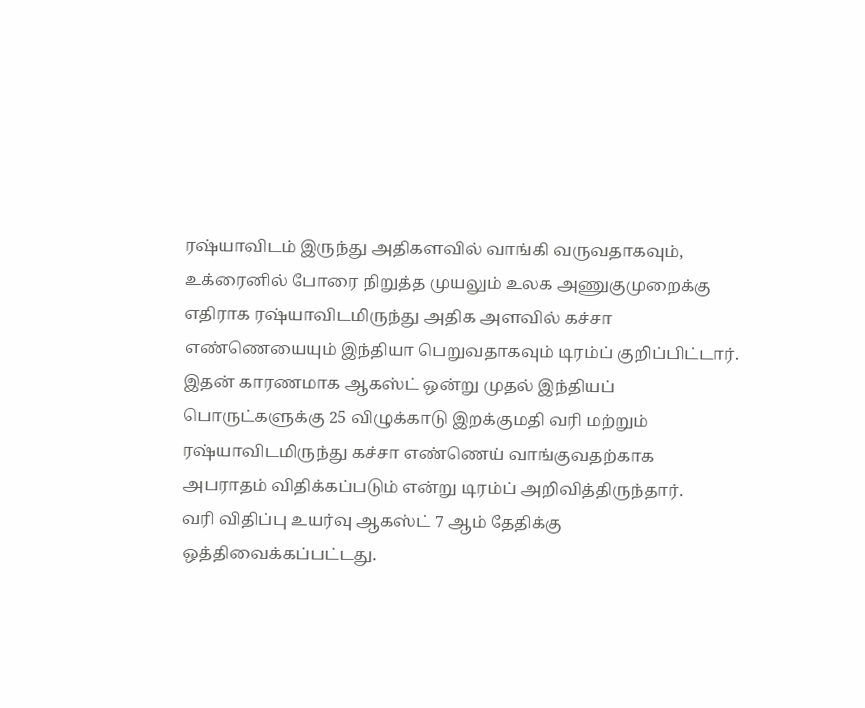ரஷ்யாவிடம் இருந்து அதிகளவில் வாங்கி வருவதாகவும், உக்ரைனில் போரை நிறுத்த முயலும் உலக அணுகுமுறைக்கு எதிராக ரஷ்யாவிடமிருந்து அதிக அளவில் கச்சா எண்ணெயையும் இந்தியா பெறுவதாகவும் டிரம்ப் குறிப்பிட்டார். இதன் காரணமாக ஆகஸ்ட் ஒன்று முதல் இந்தியப் பொருட்களுக்கு 25 விழுக்காடு இறக்குமதி வரி மற்றும் ரஷ்யாவிடமிருந்து கச்சா எண்ணெய் வாங்குவதற்காக அபராதம் விதிக்கப்படும் என்று டிரம்ப் அறிவித்திருந்தார்.
வரி விதிப்பு உயர்வு ஆகஸ்ட் 7 ஆம் தேதிக்கு ஒத்திவைக்கப்பட்டது.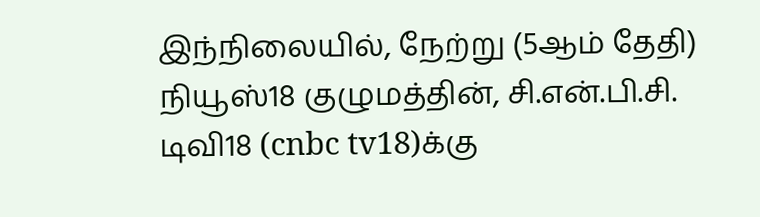இந்நிலையில், நேற்று (5ஆம் தேதி) நியூஸ்18 குழுமத்தின், சி.என்.பி.சி. டிவி18 (cnbc tv18)க்கு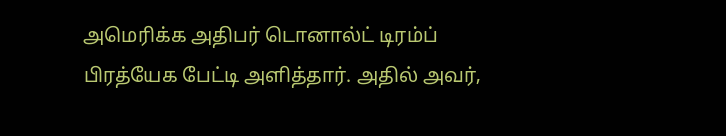அமெரிக்க அதிபர் டொனால்ட் டிரம்ப் பிரத்யேக பேட்டி அளித்தார். அதில் அவர்,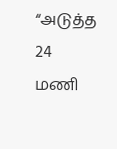“அடுத்த 24 மணி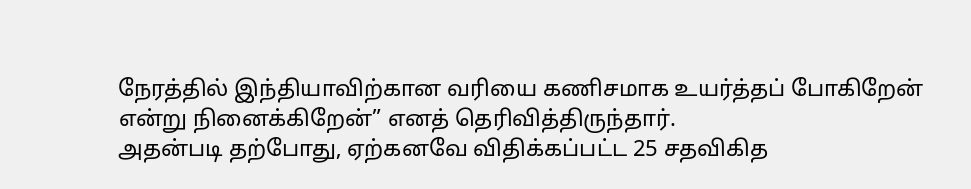நேரத்தில் இந்தியாவிற்கான வரியை கணிசமாக உயர்த்தப் போகிறேன் என்று நினைக்கிறேன்” எனத் தெரிவித்திருந்தார்.
அதன்படி தற்போது, ஏற்கனவே விதிக்கப்பட்ட 25 சதவிகித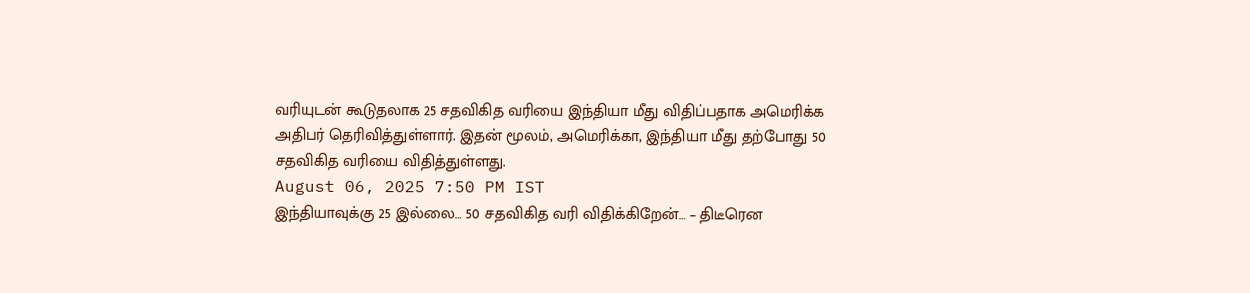வரியுடன் கூடுதலாக 25 சதவிகித வரியை இந்தியா மீது விதிப்பதாக அமெரிக்க அதிபர் தெரிவித்துள்ளார். இதன் மூலம், அமெரிக்கா, இந்தியா மீது தற்போது 50 சதவிகித வரியை விதித்துள்ளது.
August 06, 2025 7:50 PM IST
இந்தியாவுக்கு 25 இல்லை… 50 சதவிகித வரி விதிக்கிறேன்… – திடீரென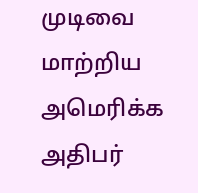முடிவை மாற்றிய அமெரிக்க அதிபர்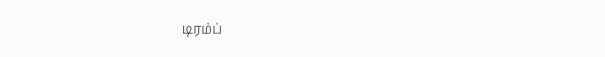டிரம்ப்